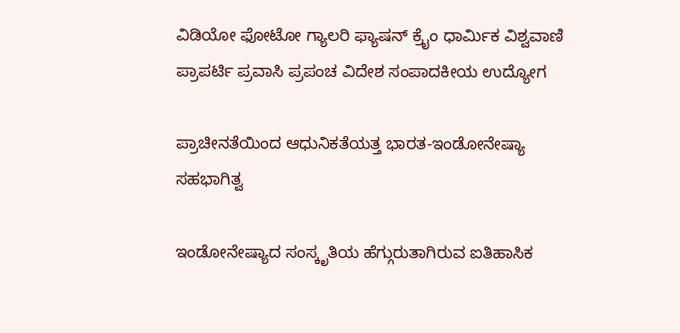ವಿಡಿಯೋ ಫೋಟೋ ಗ್ಯಾಲರಿ ಫ್ಯಾಷನ್ ಕ್ರೈಂ ಧಾರ್ಮಿಕ ವಿಶ್ವವಾಣಿ ಪ್ರಾಪರ್ಟಿ ಪ್ರವಾಸಿ ಪ್ರಪಂಚ ವಿದೇಶ ಸಂಪಾದಕೀಯ ಉದ್ಯೋಗ

ಪ್ರಾಚೀನತೆಯಿಂದ ಆಧುನಿಕತೆಯತ್ತ ಭಾರತ-ಇಂಡೋನೇಷ್ಯಾ ಸಹಭಾಗಿತ್ವ

ಇಂಡೋನೇಷ್ಯಾದ ಸಂಸ್ಕೃತಿಯ ಹೆಗ್ಗುರುತಾಗಿರುವ ಐತಿಹಾಸಿಕ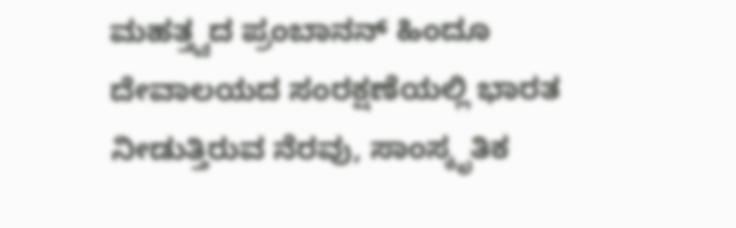ಮಹತ್ತ್ವದ ಪ್ರಂಬಾನನ್ ಹಿಂದೂ ದೇವಾಲಯದ ಸಂರಕ್ಷಣೆಯಲ್ಲಿ ಭಾರತ ನೀಡುತ್ತಿರುವ ನೆರವು, ಸಾಂಸ್ಕೃತಿಕ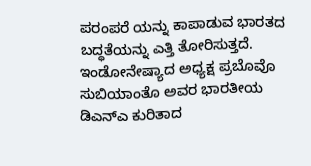ಪರಂಪರೆ ಯನ್ನು ಕಾಪಾಡುವ ಭಾರತದ ಬದ್ಧತೆಯನ್ನು ಎತ್ತಿ ತೋರಿಸುತ್ತದೆ. ಇಂಡೋನೇಷ್ಯಾದ ಅಧ್ಯಕ್ಷ ಪ್ರಬೊವೊ ಸುಬಿಯಾಂತೊ ಅವರ ಭಾರತೀಯ ಡಿಎನ್‌ಎ ಕುರಿತಾದ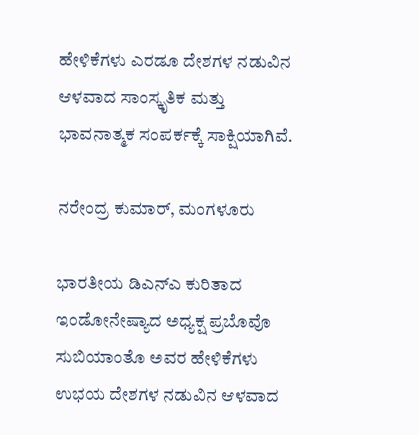ಹೇಳಿಕೆಗಳು ಎರಡೂ ದೇಶಗಳ ನಡುವಿನ ಆಳವಾದ ಸಾಂಸ್ಕೃತಿಕ ಮತ್ತು ಭಾವನಾತ್ಮಕ ಸಂಪರ್ಕಕ್ಕೆ ಸಾಕ್ಷಿಯಾಗಿವೆ.

ನರೇಂದ್ರ ಕುಮಾರ್, ಮಂಗಳೂರು

ಭಾರತೀಯ ಡಿಎನ್‌ಎ ಕುರಿತಾದ ಇಂಡೋನೇಷ್ಯಾದ ಅಧ್ಯಕ್ಷ ಪ್ರಬೊವೊ ಸುಬಿಯಾಂತೊ ಅವರ ಹೇಳಿಕೆಗಳು ಉಭಯ ದೇಶಗಳ ನಡುವಿನ ಆಳವಾದ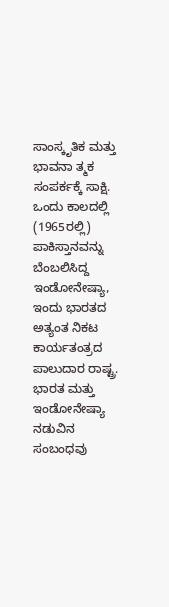ಸಾಂಸ್ಕೃತಿಕ ಮತ್ತು ಭಾವನಾ ತ್ಮಕ ಸಂಪರ್ಕಕ್ಕೆ ಸಾಕ್ಷಿ. ಒಂದು ಕಾಲದಲ್ಲಿ (1965ರಲ್ಲಿ) ಪಾಕಿಸ್ತಾನವನ್ನು ಬೆಂಬಲಿಸಿದ್ದ ಇಂಡೋನೇಷ್ಯಾ, ಇಂದು ಭಾರತದ ಅತ್ಯಂತ ನಿಕಟ ಕಾರ್ಯತಂತ್ರದ ಪಾಲುದಾರ ರಾಷ್ಟ್ರ. ಭಾರತ ಮತ್ತು ಇಂಡೋನೇಷ್ಯಾ ನಡುವಿನ ಸಂಬಂಧವು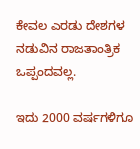ಕೇವಲ ಎರಡು ದೇಶಗಳ ನಡುವಿನ ರಾಜತಾಂತ್ರಿಕ ಒಪ್ಪಂದವಲ್ಲ.

ಇದು 2000 ವರ್ಷಗಳಿಗೂ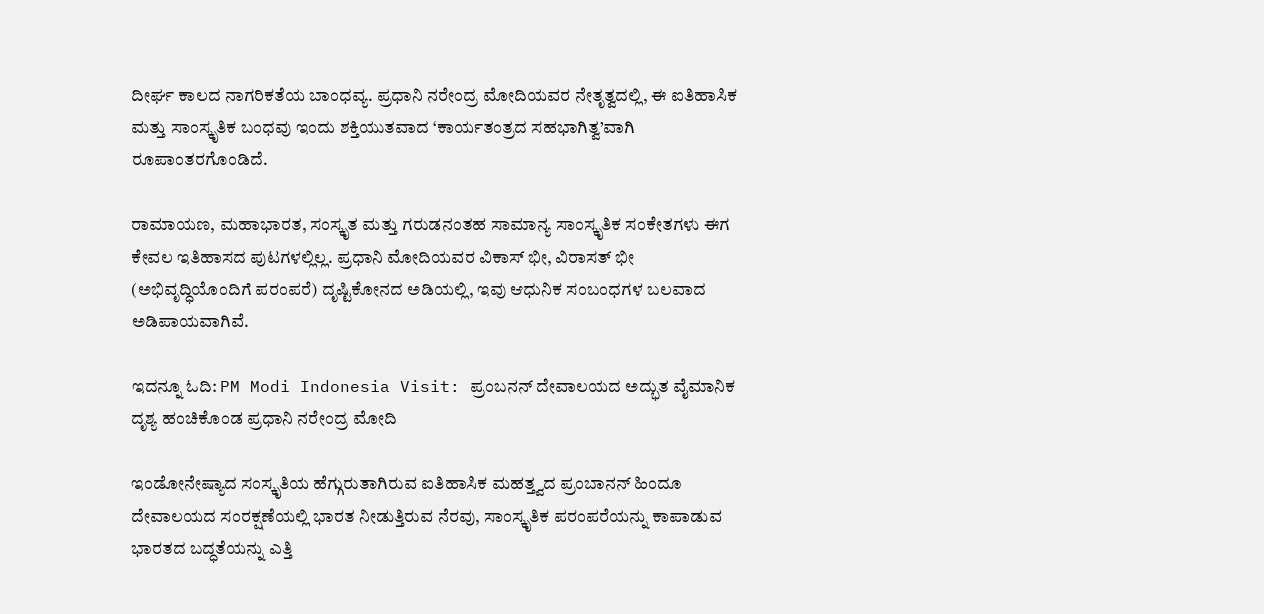ದೀರ್ಘ ಕಾಲದ ನಾಗರಿಕತೆಯ ಬಾಂಧವ್ಯ. ಪ್ರಧಾನಿ ನರೇಂದ್ರ ಮೋದಿಯವರ ನೇತೃತ್ವದಲ್ಲಿ, ಈ ಐತಿಹಾಸಿಕ ಮತ್ತು ಸಾಂಸ್ಕೃತಿಕ ಬಂಧವು ಇಂದು ಶಕ್ತಿಯುತವಾದ ‘ಕಾರ್ಯತಂತ್ರದ ಸಹಭಾಗಿತ್ವ’ವಾಗಿ ರೂಪಾಂತರಗೊಂಡಿದೆ.

ರಾಮಾಯಣ, ಮಹಾಭಾರತ, ಸಂಸ್ಕೃತ ಮತ್ತು ಗರುಡನಂತಹ ಸಾಮಾನ್ಯ ಸಾಂಸ್ಕೃತಿಕ ಸಂಕೇತಗಳು ಈಗ ಕೇವಲ ಇತಿಹಾಸದ ಪುಟಗಳಲ್ಲಿಲ್ಲ. ಪ್ರಧಾನಿ ಮೋದಿಯವರ ವಿಕಾಸ್ ಭೀ, ವಿರಾಸತ್ ಭೀ (ಅಭಿವೃದ್ಧಿಯೊಂದಿಗೆ ಪರಂಪರೆ) ದೃಷ್ಟಿಕೋನದ ಅಡಿಯಲ್ಲಿ, ಇವು ಆಧುನಿಕ ಸಂಬಂಧಗಳ ಬಲವಾದ ಅಡಿಪಾಯವಾಗಿವೆ.

ಇದನ್ನೂ ಓದಿ: PM Modi Indonesia Visit: ಪ್ರಂಬನನ್ ದೇವಾಲಯದ ಅದ್ಭುತ ವೈಮಾನಿಕ ದೃಶ್ಯ ಹಂಚಿಕೊಂಡ ಪ್ರಧಾನಿ ನರೇಂದ್ರ ಮೋದಿ

ಇಂಡೋನೇಷ್ಯಾದ ಸಂಸ್ಕೃತಿಯ ಹೆಗ್ಗುರುತಾಗಿರುವ ಐತಿಹಾಸಿಕ ಮಹತ್ತ್ವದ ಪ್ರಂಬಾನನ್ ಹಿಂದೂ ದೇವಾಲಯದ ಸಂರಕ್ಷಣೆಯಲ್ಲಿ ಭಾರತ ನೀಡುತ್ತಿರುವ ನೆರವು, ಸಾಂಸ್ಕೃತಿಕ ಪರಂಪರೆಯನ್ನು ಕಾಪಾಡುವ ಭಾರತದ ಬದ್ಧತೆಯನ್ನು ಎತ್ತಿ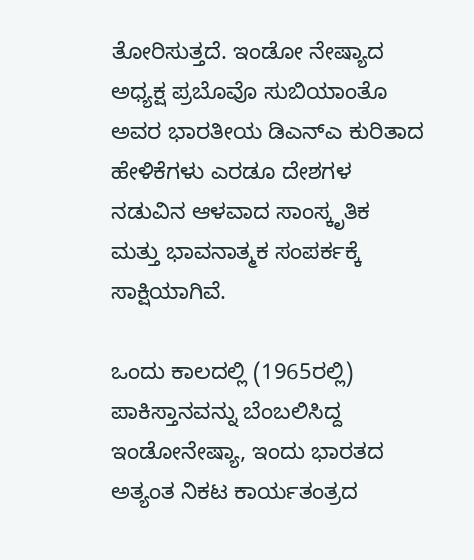ತೋರಿಸುತ್ತದೆ. ಇಂಡೋ ನೇಷ್ಯಾದ ಅಧ್ಯಕ್ಷ ಪ್ರಬೊವೊ ಸುಬಿಯಾಂತೊ ಅವರ ಭಾರತೀಯ ಡಿಎನ್‌ಎ ಕುರಿತಾದ ಹೇಳಿಕೆಗಳು ಎರಡೂ ದೇಶಗಳ ನಡುವಿನ ಆಳವಾದ ಸಾಂಸ್ಕೃತಿಕ ಮತ್ತು ಭಾವನಾತ್ಮಕ ಸಂಪರ್ಕಕ್ಕೆ ಸಾಕ್ಷಿಯಾಗಿವೆ.

ಒಂದು ಕಾಲದಲ್ಲಿ (1965ರಲ್ಲಿ) ಪಾಕಿಸ್ತಾನವನ್ನು ಬೆಂಬಲಿಸಿದ್ದ ಇಂಡೋನೇಷ್ಯಾ, ಇಂದು ಭಾರತದ ಅತ್ಯಂತ ನಿಕಟ ಕಾರ್ಯತಂತ್ರದ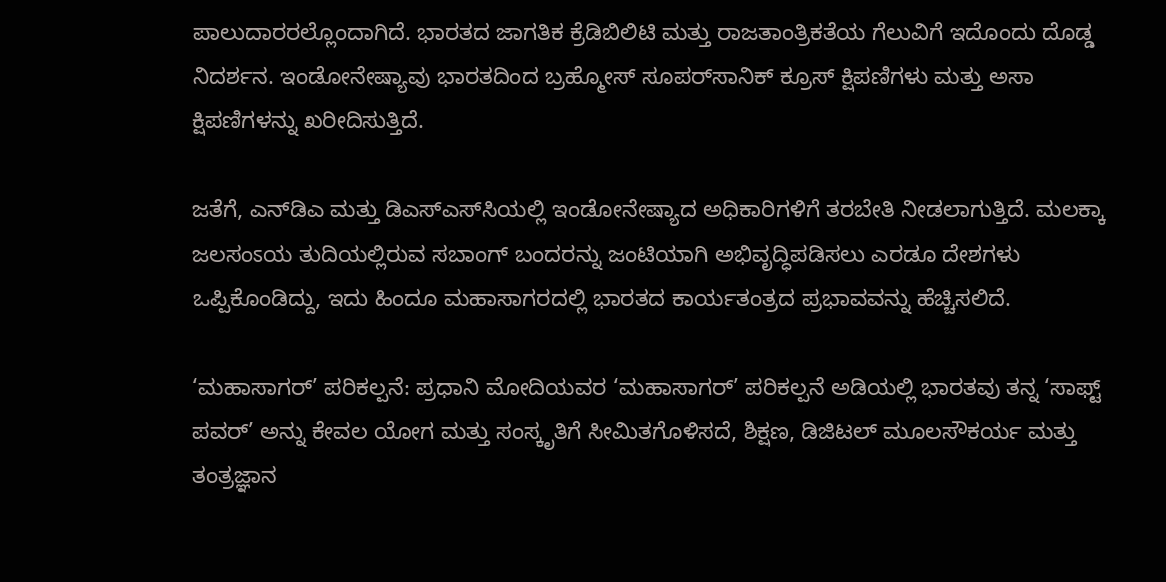ಪಾಲುದಾರರಲ್ಲೊಂದಾಗಿದೆ. ಭಾರತದ ಜಾಗತಿಕ ಕ್ರೆಡಿಬಿಲಿಟಿ ಮತ್ತು ರಾಜತಾಂತ್ರಿಕತೆಯ ಗೆಲುವಿಗೆ ಇದೊಂದು ದೊಡ್ಡ ನಿದರ್ಶನ. ಇಂಡೋನೇಷ್ಯಾವು ಭಾರತದಿಂದ ಬ್ರಹ್ಮೋಸ್ ಸೂಪರ್‌ಸಾನಿಕ್ ಕ್ರೂಸ್ ಕ್ಷಿಪಣಿಗಳು ಮತ್ತು ಅಸಾ ಕ್ಷಿಪಣಿಗಳನ್ನು ಖರೀದಿಸುತ್ತಿದೆ.

ಜತೆಗೆ, ಎನ್‌ಡಿಎ ಮತ್ತು ಡಿಎಸ್‌ಎಸ್‌ಸಿಯಲ್ಲಿ ಇಂಡೋನೇಷ್ಯಾದ ಅಧಿಕಾರಿಗಳಿಗೆ ತರಬೇತಿ ನೀಡಲಾಗುತ್ತಿದೆ. ಮಲಕ್ಕಾ ಜಲಸಂಽಯ ತುದಿಯಲ್ಲಿರುವ ಸಬಾಂಗ್ ಬಂದರನ್ನು ಜಂಟಿಯಾಗಿ ಅಭಿವೃದ್ಧಿಪಡಿಸಲು ಎರಡೂ ದೇಶಗಳು ಒಪ್ಪಿಕೊಂಡಿದ್ದು, ಇದು ಹಿಂದೂ ಮಹಾಸಾಗರದಲ್ಲಿ ಭಾರತದ ಕಾರ್ಯತಂತ್ರದ ಪ್ರಭಾವವನ್ನು ಹೆಚ್ಚಿಸಲಿದೆ.

‘ಮಹಾಸಾಗರ್’ ಪರಿಕಲ್ಪನೆ: ಪ್ರಧಾನಿ ಮೋದಿಯವರ ‘ಮಹಾಸಾಗರ್’ ಪರಿಕಲ್ಪನೆ ಅಡಿಯಲ್ಲಿ ಭಾರತವು ತನ್ನ ‘ಸಾಫ್ಟ್ ಪವರ್’ ಅನ್ನು ಕೇವಲ ಯೋಗ ಮತ್ತು ಸಂಸ್ಕೃತಿಗೆ ಸೀಮಿತಗೊಳಿಸದೆ, ಶಿಕ್ಷಣ, ಡಿಜಿಟಲ್ ಮೂಲಸೌಕರ್ಯ ಮತ್ತು ತಂತ್ರಜ್ಞಾನ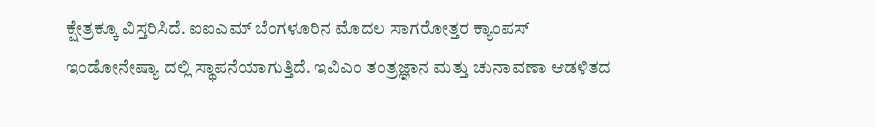ಕ್ಷೇತ್ರಕ್ಕೂ ವಿಸ್ತರಿಸಿದೆ. ಐಐಎಮ್ ಬೆಂಗಳೂರಿನ ಮೊದಲ ಸಾಗರೋತ್ತರ ಕ್ಯಾಂಪಸ್ ಇಂಡೋನೇಷ್ಯಾ ದಲ್ಲಿ ಸ್ಥಾಪನೆಯಾಗುತ್ತಿದೆ. ಇವಿಎಂ ತಂತ್ರಜ್ಞಾನ ಮತ್ತು ಚುನಾವಣಾ ಆಡಳಿತದ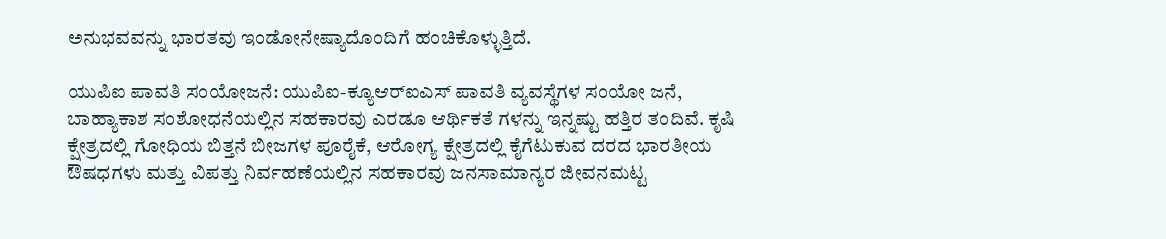ಅನುಭವವನ್ನು ಭಾರತವು ಇಂಡೋನೇಷ್ಯಾದೊಂದಿಗೆ ಹಂಚಿಕೊಳ್ಳುತ್ತಿದೆ.

ಯುಪಿಐ ಪಾವತಿ ಸಂಯೋಜನೆ: ಯುಪಿಐ-ಕ್ಯೂಆರ್‌ಐಎಸ್ ಪಾವತಿ ವ್ಯವಸ್ಥೆಗಳ ಸಂಯೋ ಜನೆ, ಬಾಹ್ಯಾಕಾಶ ಸಂಶೋಧನೆಯಲ್ಲಿನ ಸಹಕಾರವು ಎರಡೂ ಆರ್ಥಿಕತೆ ಗಳನ್ನು ಇನ್ನಷ್ಟು ಹತ್ತಿರ ತಂದಿವೆ. ಕೃಷಿ ಕ್ಷೇತ್ರದಲ್ಲಿ ಗೋಧಿಯ ಬಿತ್ತನೆ ಬೀಜಗಳ ಪೂರೈಕೆ, ಆರೋಗ್ಯ ಕ್ಷೇತ್ರದಲ್ಲಿ ಕೈಗೆಟುಕುವ ದರದ ಭಾರತೀಯ ಔಷಧಗಳು ಮತ್ತು ವಿಪತ್ತು ನಿರ್ವಹಣೆಯಲ್ಲಿನ ಸಹಕಾರವು ಜನಸಾಮಾನ್ಯರ ಜೀವನಮಟ್ಟ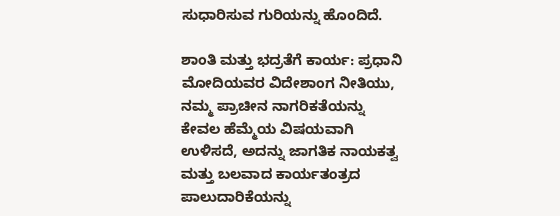ಸುಧಾರಿಸುವ ಗುರಿಯನ್ನು ಹೊಂದಿದೆ.

ಶಾಂತಿ ಮತ್ತು ಭದ್ರತೆಗೆ ಕಾರ್ಯ: ಪ್ರಧಾನಿ ಮೋದಿಯವರ ವಿದೇಶಾಂಗ ನೀತಿಯು, ನಮ್ಮ ಪ್ರಾಚೀನ ನಾಗರಿಕತೆಯನ್ನು ಕೇವಲ ಹೆಮ್ಮೆಯ ವಿಷಯವಾಗಿ ಉಳಿಸದೆ, ಅದನ್ನು ಜಾಗತಿಕ ನಾಯಕತ್ವ ಮತ್ತು ಬಲವಾದ ಕಾರ್ಯತಂತ್ರದ ಪಾಲುದಾರಿಕೆಯನ್ನು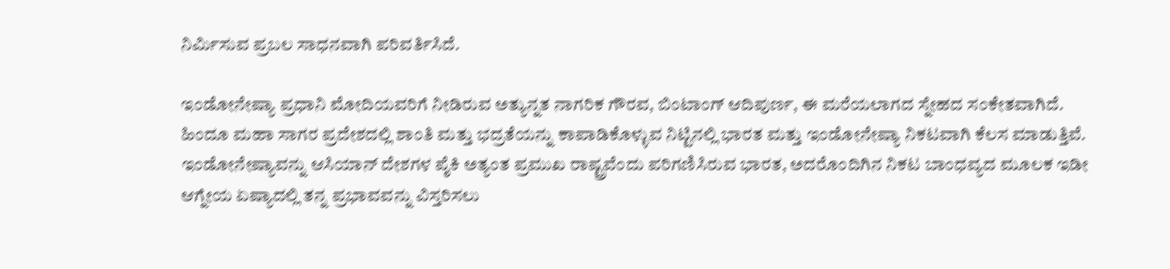ನಿರ್ಮಿಸುವ ಪ್ರಬಲ ಸಾಧನವಾಗಿ ಪರಿವರ್ತಿಸಿದೆ.

ಇಂಡೋನೇಷ್ಯಾ ಪ್ರಧಾನಿ ಮೋದಿಯವರಿಗೆ ನೀಡಿರುವ ಅತ್ಯುನ್ನತ ನಾಗರಿಕ ಗೌರವ, ಬಿಂಟಾಂಗ್ ಆದಿಪುರ್ಣ, ಈ ಮರೆಯಲಾಗದ ಸ್ನೇಹದ ಸಂಕೇತವಾಗಿದೆ. ಹಿಂದೂ ಮಹಾ ಸಾಗರ ಪ್ರದೇಶದಲ್ಲಿ ಶಾಂತಿ ಮತ್ತು ಭದ್ರತೆಯನ್ನು ಕಾಪಾಡಿಕೊಳ್ಳುವ ನಿಟ್ಟಿನಲ್ಲಿ ಭಾರತ ಮತ್ತು ಇಂಡೋನೇಷ್ಯಾ ನಿಕಟವಾಗಿ ಕೆಲಸ ಮಾಡುತ್ತಿವೆ. ಇಂಡೋನೇಷ್ಯಾವನ್ನು ಆಸಿಯಾನ್ ದೇಶಗಳ ಪೈಕಿ ಅತ್ಯಂತ ಪ್ರಮುಖ ರಾಷ್ಟ್ರವೆಂದು ಪರಿಗಣಿಸಿರುವ ಭಾರತ, ಅದರೊಂದಿಗಿನ ನಿಕಟ ಬಾಂಧವ್ಯದ ಮೂಲಕ ಇಡೀ ಆಗ್ನೇಯ ಏಷ್ಯಾದಲ್ಲಿ ತನ್ನ ಪ್ರಭಾವವನ್ನು ವಿಸ್ತರಿಸಲು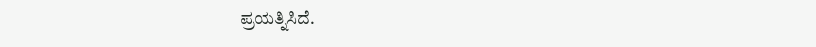ಪ್ರಯತ್ನಿಸಿದೆ.